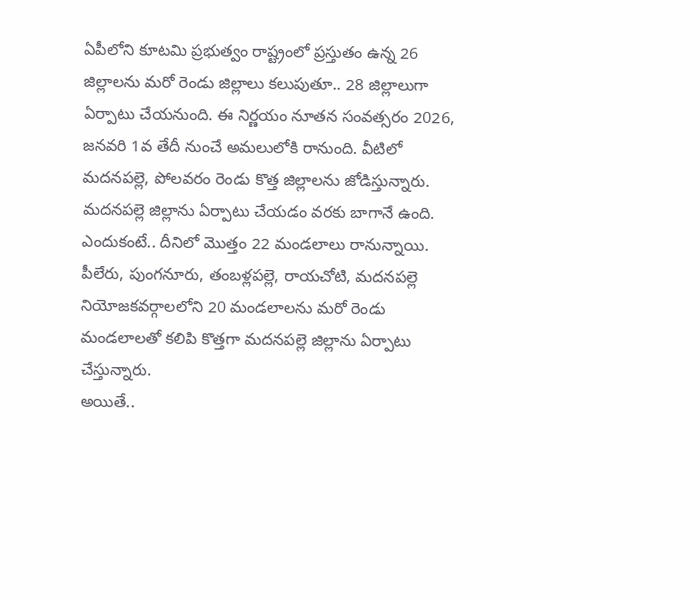ఏపీలోని కూటమి ప్రభుత్వం రాష్ట్రంలో ప్రస్తుతం ఉన్న 26 జిల్లాలను మరో రెండు జిల్లాలు కలుపుతూ.. 28 జిల్లాలుగా ఏర్పాటు చేయనుంది. ఈ నిర్ణయం నూతన సంవత్సరం 2026, జనవరి 1వ తేదీ నుంచే అమలులోకి రానుంది. వీటిలో మదనపల్లె, పోలవరం రెండు కొత్త జిల్లాలను జోడిస్తున్నారు.
మదనపల్లె జిల్లాను ఏర్పాటు చేయడం వరకు బాగానే ఉంది. ఎందుకంటే.. దీనిలో మొత్తం 22 మండలాలు రానున్నాయి. పీలేరు, పుంగనూరు, తంబళ్లపల్లె, రాయచోటి, మదనపల్లె నియోజకవర్గాలలోని 20 మండలాలను మరో రెండు మండలాలతో కలిపి కొత్తగా మదనపల్లె జిల్లాను ఏర్పాటు చేస్తున్నారు.
అయితే..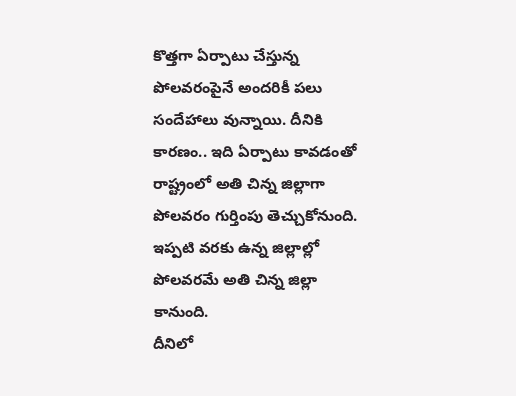కొత్తగా ఏర్పాటు చేస్తున్న పోలవరంపైనే అందరికీ పలు సందేహాలు వున్నాయి. దీనికి కారణం.. ఇది ఏర్పాటు కావడంతో రాష్ట్రంలో అతి చిన్న జిల్లాగా పోలవరం గుర్తింపు తెచ్చుకోనుంది. ఇప్పటి వరకు ఉన్న జిల్లాల్లో పోలవరమే అతి చిన్న జిల్లా కానుంది.
దీనిలో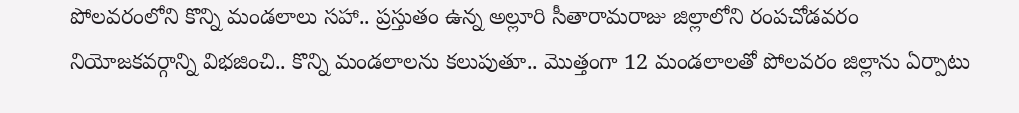పోలవరంలోని కొన్ని మండలాలు సహా.. ప్రస్తుతం ఉన్న అల్లూరి సీతారామరాజు జిల్లాలోని రంపచోడవరం నియోజకవర్గాన్ని విభజించి.. కొన్ని మండలాలను కలుపుతూ.. మొత్తంగా 12 మండలాలతో పోలవరం జిల్లాను ఏర్పాటు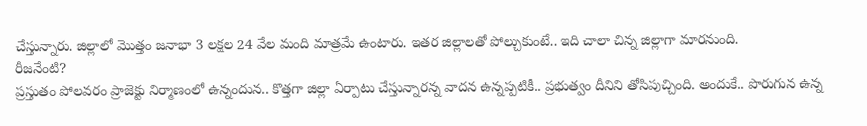చేస్తున్నారు. జిల్లాలో మొత్తం జనాభా 3 లక్షల 24 వేల మంది మాత్రమే ఉంటారు. ఇతర జిల్లాలతో పోల్చుకుంటే.. ఇది చాలా చిన్న జిల్లాగా మారనుంది.
రీజనేంటి?
ప్రస్తుతం పోలవరం ప్రాజెక్టు నిర్మాణంలో ఉన్నందున.. కొత్తగా జిల్లా ఏర్పాటు చేస్తున్నారన్న వాదన ఉన్నప్పటికీ.. ప్రభుత్వం దీనిని తోసిపుచ్చింది. అందుకే.. పొరుగున ఉన్న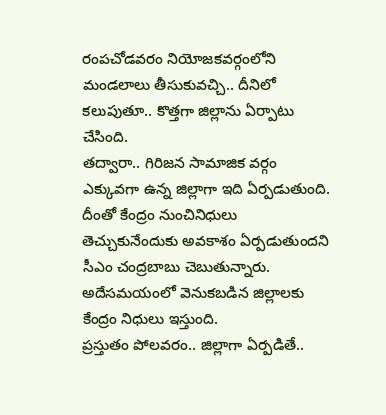రంపచోడవరం నియోజకవర్గంలోని మండలాలు తీసుకువచ్చి.. దీనిలో కలుపుతూ.. కొత్తగా జిల్లాను ఏర్పాటు చేసింది.
తద్వారా.. గిరిజన సామాజిక వర్గం ఎక్కువగా ఉన్న జిల్లాగా ఇది ఏర్పడుతుంది. దీంతో కేంద్రం నుంచినిధులు తెచ్చుకునేందుకు అవకాశం ఏర్పడుతుందని సీఎం చంద్రబాబు చెబుతున్నారు. అదేసమయంలో వెనుకబడిన జిల్లాలకు కేంద్రం నిధులు ఇస్తుంది.
ప్రస్తుతం పోలవరం.. జిల్లాగా ఏర్పడితే..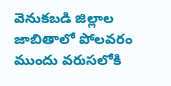వెనుకబడి జిల్లాల జాబితాలో పోలవరం ముందు వరుసలోకి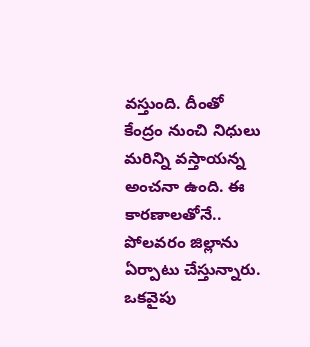వస్తుంది. దీంతో కేంద్రం నుంచి నిధులు మరిన్ని వస్తాయన్న అంచనా ఉంది. ఈ కారణాలతోనే.. పోలవరం జిల్లాను ఏర్పాటు చేస్తున్నారు.
ఒకవైపు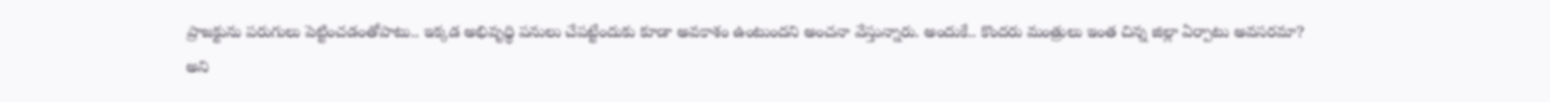ప్రాజక్టును పరుగులు పెట్టించడంతోపాటు.. ఇక్కడ అభివృధ్ధి పనులు చేపట్టేందుకు కూడా అవకాశం ఉంటుందని అంచనా వేస్తున్నారు. అందుకే.. కొందరు మంత్రులు ఇంత చిన్న జిల్లా ఏర్పాటు అవసరమా? అని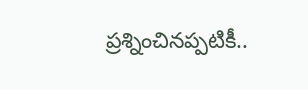ప్రశ్నించినప్పటికీ..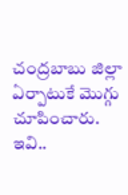చంద్రబాబు జిల్లా ఏర్పాటుకే మొగ్గు చూపించారు. ఇవి..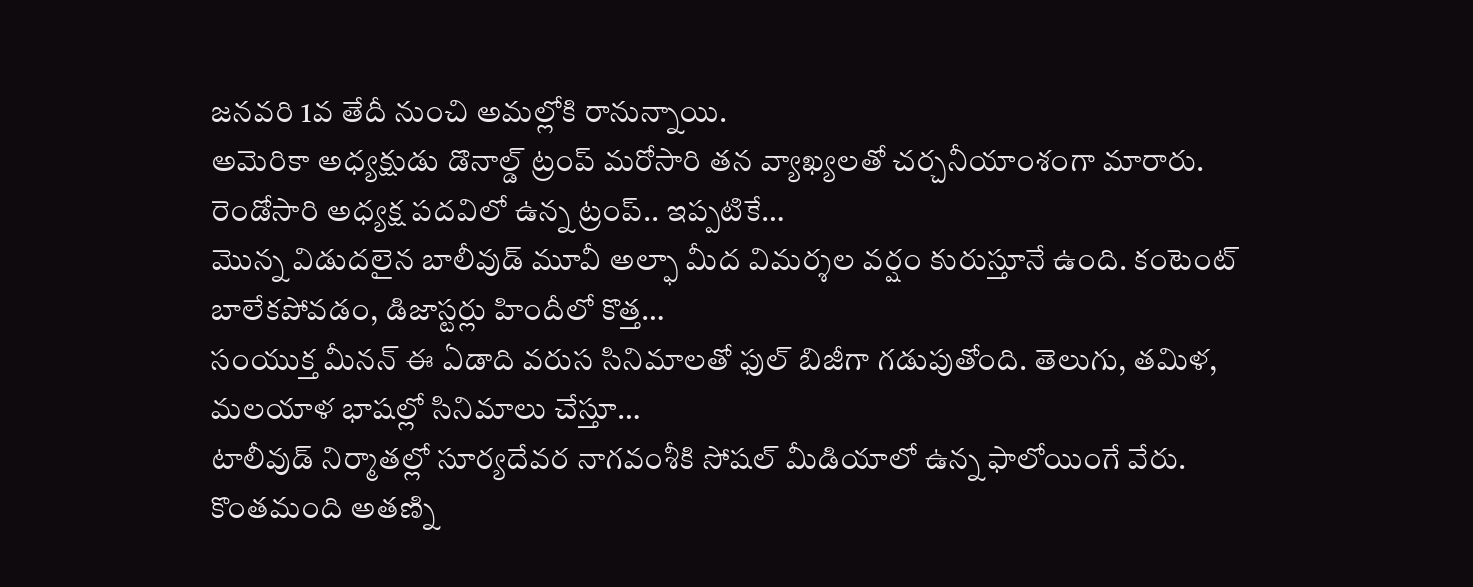జనవరి 1వ తేదీ నుంచి అమల్లోకి రానున్నాయి.
అమెరికా అధ్యక్షుడు డొనాల్డ్ ట్రంప్ మరోసారి తన వ్యాఖ్యలతో చర్చనీయాంశంగా మారారు. రెండోసారి అధ్యక్ష పదవిలో ఉన్న ట్రంప్.. ఇప్పటికే…
మొన్న విడుదలైన బాలీవుడ్ మూవీ అల్ఫా మీద విమర్శల వర్షం కురుస్తూనే ఉంది. కంటెంట్ బాలేకపోవడం, డిజాస్టర్లు హిందీలో కొత్త…
సంయుక్త మీనన్ ఈ ఏడాది వరుస సినిమాలతో ఫుల్ బిజీగా గడుపుతోంది. తెలుగు, తమిళ, మలయాళ భాషల్లో సినిమాలు చేస్తూ…
టాలీవుడ్ నిర్మాతల్లో సూర్యదేవర నాగవంశీకి సోషల్ మీడియాలో ఉన్న ఫాలోయింగే వేరు. కొంతమంది అతణ్ని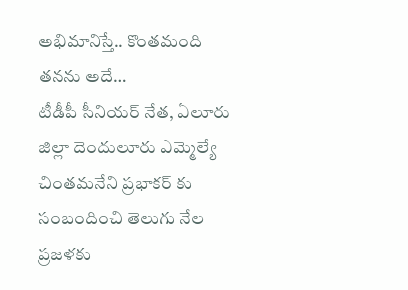అభిమానిస్తే.. కొంతమంది తనను అదే…
టీడీపీ సీనియర్ నేత, ఏలూరు జిల్లా దెందులూరు ఎమ్మెల్యే చింతమనేని ప్రభాకర్ కు సంబందించి తెలుగు నేల ప్రజళకు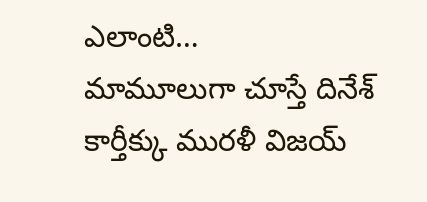ఎలాంటి…
మామూలుగా చూస్తే దినేశ్ కార్తీక్కు మురళీ విజయ్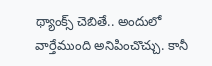థ్యాంక్స్ చెబితే.. అందులో వార్తేముంది అనిపించొచ్చు. కానీ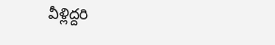వీళ్లిద్దరి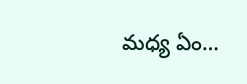మధ్య ఏం…